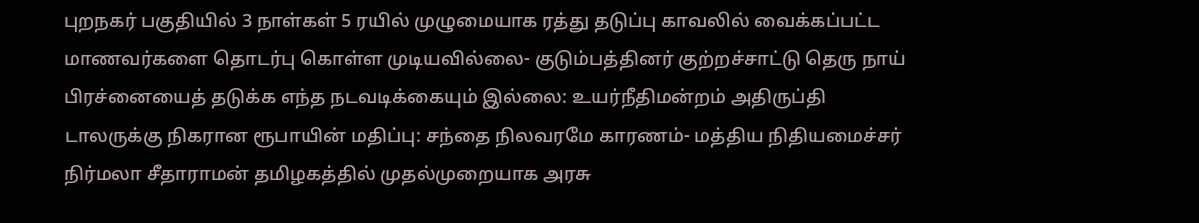புறநகர் பகுதியில் 3 நாள்கள் 5 ரயில் முழுமையாக ரத்து தடுப்பு காவலில் வைக்கப்பட்ட மாணவர்களை தொடர்பு கொள்ள முடியவில்லை- குடும்பத்தினர் குற்றச்சாட்டு தெரு நாய் பிரச்னையைத் தடுக்க எந்த நடவடிக்கையும் இல்லை: உயர்நீதிமன்றம் அதிருப்தி டாலருக்கு நிகரான ரூபாயின் மதிப்பு: சந்தை நிலவரமே காரணம்- மத்திய நிதியமைச்சர் நிர்மலா சீதாராமன் தமிழகத்தில் முதல்முறையாக அரசு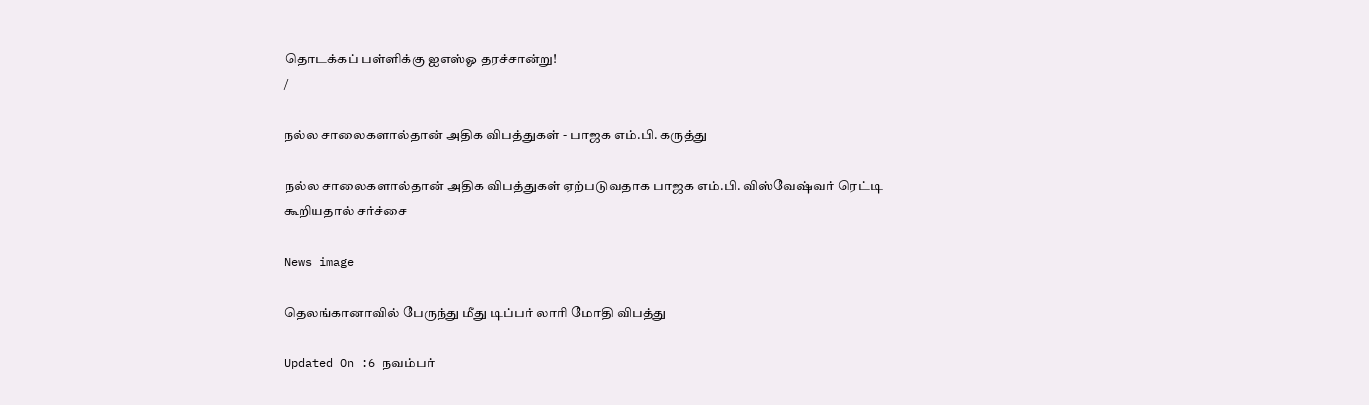தொடக்கப் பள்ளிக்கு ஐஎஸ்ஓ தரச்சான்று!
/

நல்ல சாலைகளால்தான் அதிக விபத்துகள் - பாஜக எம்.பி. கருத்து

நல்ல சாலைகளால்தான் அதிக விபத்துகள் ஏற்படுவதாக பாஜக எம்.பி. விஸ்வேஷ்வர் ரெட்டி கூறியதால் சர்ச்சை

News image

தெலங்கானாவில் பேருந்து மீது டிப்பர் லாரி மோதி விபத்து

Updated On :6 நவம்பர்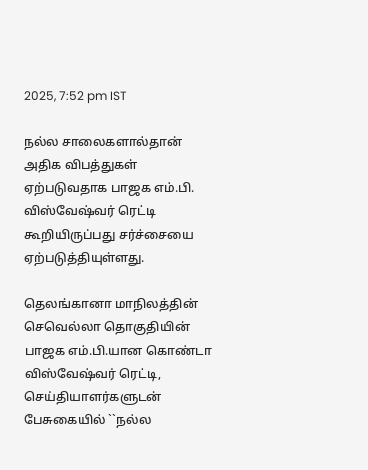2025, 7:52 pm IST

நல்ல சாலைகளால்தான் அதிக விபத்துகள் ஏற்படுவதாக பாஜக எம்.பி. விஸ்வேஷ்வர் ரெட்டி கூறியிருப்பது சர்ச்சையை ஏற்படுத்தியுள்ளது.

தெலங்கானா மாநிலத்தின் செவெல்லா தொகுதியின் பாஜக எம்.பி.யான கொண்டா விஸ்வேஷ்வர் ரெட்டி, செய்தியாளர்களுடன் பேசுகையில் ``நல்ல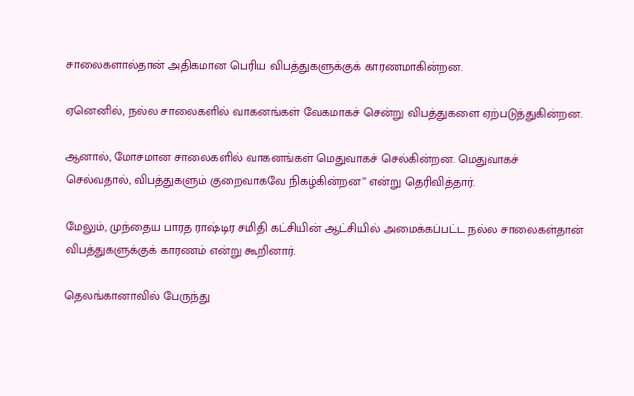சாலைகளால்தான் அதிகமான பெரிய விபத்துகளுக்குக் காரணமாகின்றன.

ஏனெனில், நல்ல சாலைகளில் வாகனங்கள் வேகமாகச் சென்று விபத்துகளை ஏற்படுத்துகின்றன.

ஆனால், மோசமான சாலைகளில் வாகனங்கள் மெதுவாகச் செல்கின்றன. மெதுவாகச் செல்வதால், விபத்துகளும் குறைவாகவே நிகழ்கின்றன’’ என்று தெரிவித்தார்.

மேலும், முந்தைய பாரத ராஷ்டிர சமிதி கட்சியின் ஆட்சியில் அமைக்கப்பட்ட நல்ல சாலைகள்தான் விபத்துகளுக்குக் காரணம் என்று கூறினார்.

தெலங்கானாவில் பேருந்து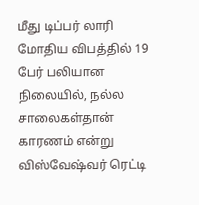மீது டிப்பர் லாரி மோதிய விபத்தில் 19 பேர் பலியான நிலையில், நல்ல சாலைகள்தான் காரணம் என்று விஸ்வேஷ்வர் ரெட்டி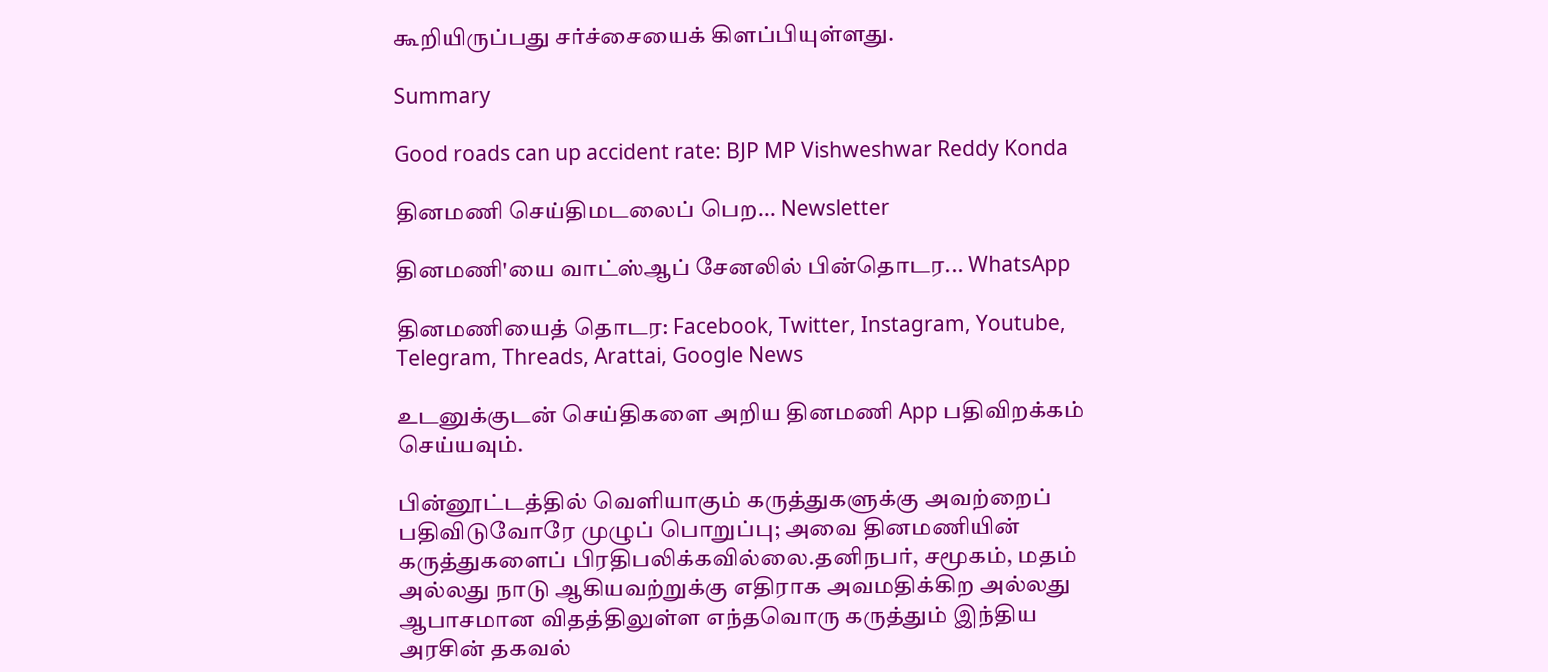கூறியிருப்பது சர்ச்சையைக் கிளப்பியுள்ளது.

Summary

Good roads can up accident rate: BJP MP Vishweshwar Reddy Konda

தினமணி செய்திமடலைப் பெற... Newsletter

தினமணி'யை வாட்ஸ்ஆப் சேனலில் பின்தொடர... WhatsApp

தினமணியைத் தொடர: Facebook, Twitter, Instagram, Youtube, Telegram, Threads, Arattai, Google News

உடனுக்குடன் செய்திகளை அறிய தினமணி App பதிவிறக்கம் செய்யவும்.

பின்னூட்டத்தில் வெளியாகும் கருத்துகளுக்கு அவற்றைப் பதிவிடுவோரே முழுப் பொறுப்பு; அவை தினமணியின் கருத்துகளைப் பிரதிபலிக்கவில்லை.தனிநபர், சமூகம், மதம் அல்லது நாடு ஆகியவற்றுக்கு எதிராக அவமதிக்கிற அல்லது ஆபாசமான விதத்திலுள்ள எந்தவொரு கருத்தும் இந்திய அரசின் தகவல்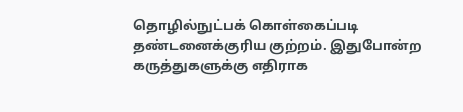தொழில்நுட்பக் கொள்கைப்படி தண்டனைக்குரிய குற்றம். இதுபோன்ற கருத்துகளுக்கு எதிராக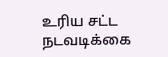உரிய சட்ட நடவடிக்கை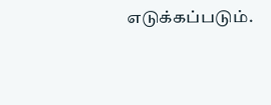எடுக்கப்படும்.